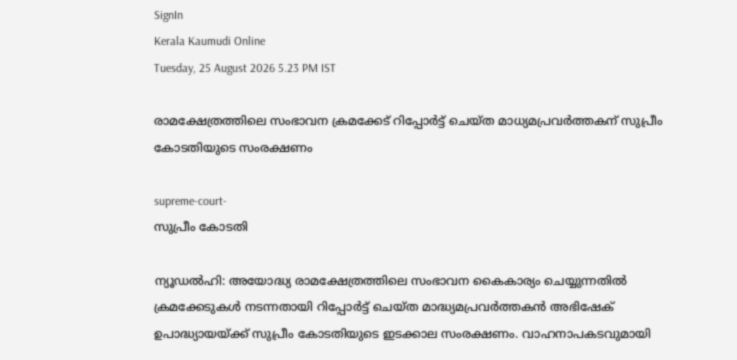SignIn
Kerala Kaumudi Online
Tuesday, 25 August 2026 5.23 PM IST

രാമക്ഷേത്രത്തിലെ സംഭാവന ക്രമക്കേട് റിപ്പോർട്ട് ചെയ്ത മാധ്യമപ്രവർത്തകന് സുപ്രീം കോടതിയുടെ സംരക്ഷണം

supreme-court-
സുപ്രീം കോടതി

ന്യൂഡൽഹി: അയോദ്ധ്യ രാമക്ഷേത്രത്തിലെ സംഭാവന കൈകാര്യം ചെയ്യുന്നതിൽ ക്രമക്കേടുകൾ നടന്നതായി റിപ്പോർട്ട് ചെയ്ത മാദ്ധ്യമപ്രവർത്തകൻ അഭിഷേക് ഉപാദ്ധ്യായയ്ക്ക് സുപ്രീം കോടതിയുടെ ഇടക്കാല സംരക്ഷണം. വാഹനാപകടവുമായി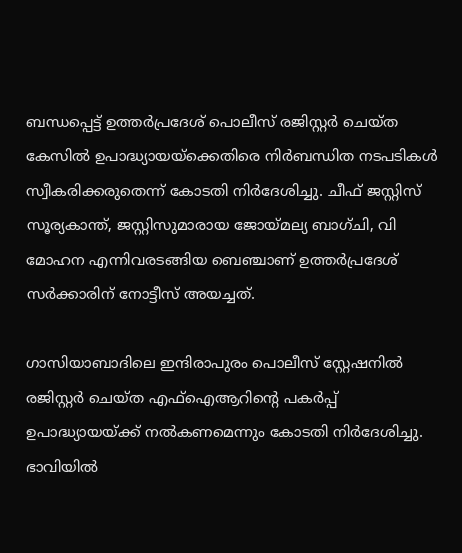ബന്ധപ്പെട്ട് ഉത്തർപ്രദേശ് പൊലീസ് രജിസ്റ്റർ ചെയ്ത കേസിൽ ഉപാദ്ധ്യായയ്ക്കെതിരെ നിർബന്ധിത നടപടികൾ സ്വീകരിക്കരുതെന്ന് കോടതി നിർദേശിച്ചു. ചീഫ് ജസ്റ്റിസ് സൂര്യകാന്ത്, ജസ്റ്റിസുമാരായ ജോയ്മല്യ ബാഗ്ചി, വി മോഹന എന്നിവരടങ്ങിയ ബെഞ്ചാണ് ഉത്തർപ്രദേശ് സർക്കാരിന് നോട്ടീസ് അയച്ചത്.

ഗാസിയാബാദിലെ ഇന്ദിരാപുരം പൊലീസ് സ്റ്റേഷനിൽ രജിസ്റ്റർ ചെയ്ത എഫ്‌ഐആറിന്റെ പകർപ്പ് ഉപാദ്ധ്യായയ്ക്ക് നൽകണമെന്നും കോടതി നിർദേശിച്ചു. ഭാവിയിൽ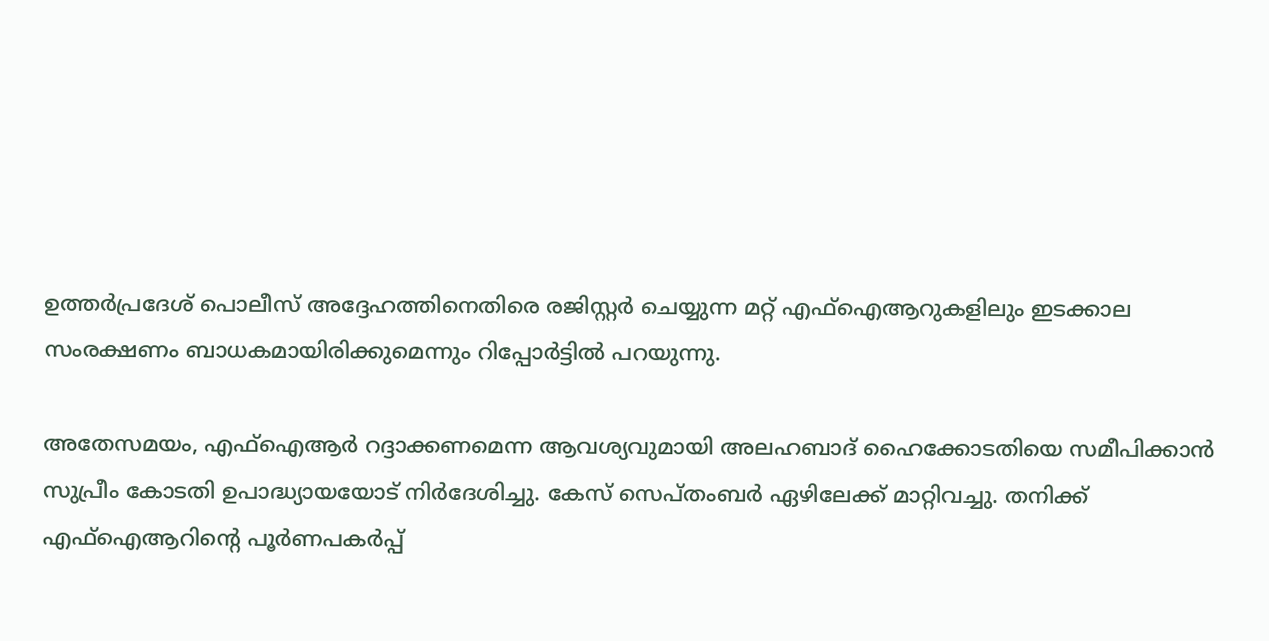ഉത്തർപ്രദേശ് പൊലീസ് അദ്ദേഹത്തിനെതിരെ രജിസ്റ്റർ ചെയ്യുന്ന മറ്റ് എഫ്ഐആറുകളിലും ഇടക്കാല സംരക്ഷണം ബാധകമായിരിക്കുമെന്നും റിപ്പോർട്ടിൽ പറയുന്നു.

അതേസമയം, എഫ്ഐആർ റദ്ദാക്കണമെന്ന ആവശ്യവുമായി അലഹബാദ് ഹൈക്കോടതിയെ സമീപിക്കാൻ സുപ്രീം കോടതി ഉപാദ്ധ്യായയോട് നിർദേശിച്ചു. കേസ് സെപ്തംബർ ഏഴിലേക്ക് മാറ്റിവച്ചു. തനിക്ക് എഫ്‌ഐആറിന്റെ പൂർണപകർപ്പ്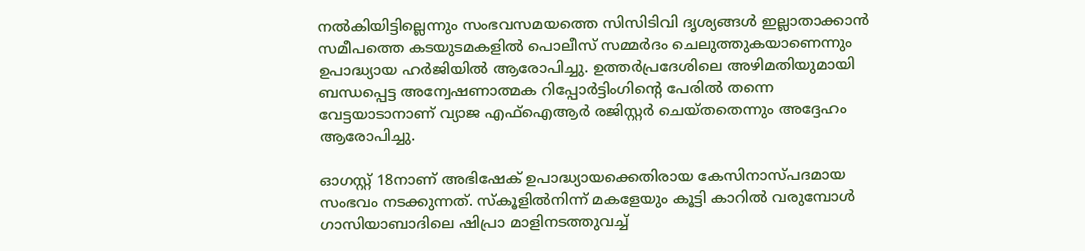നൽകിയിട്ടില്ലെന്നും സംഭവസമയത്തെ സിസിടിവി ദൃശ്യങ്ങൾ ഇല്ലാതാക്കാൻ സമീപത്തെ കടയുടമകളിൽ പൊലീസ് സമ്മർദം ചെലുത്തുകയാണെന്നും ഉപാദ്ധ്യായ ഹർജിയിൽ ആരോപിച്ചു. ഉത്തർപ്രദേശിലെ അഴിമതിയുമായി ബന്ധപ്പെട്ട അന്വേഷണാത്മക റിപ്പോർട്ടിംഗിന്റെ പേരിൽ തന്നെ വേട്ടയാടാനാണ് വ്യാജ എഫ്‌ഐആർ രജിസ്റ്റർ ചെയ്തതെന്നും അദ്ദേഹം ആരോപിച്ചു.

ഓഗസ്റ്റ് 18നാണ് അഭിഷേക് ഉപാദ്ധ്യായക്കെതിരായ കേസിനാസ്പദമായ സംഭവം നടക്കുന്നത്. സ്‌കൂളിൽനിന്ന് മകളേയും കൂട്ടി കാറിൽ വരുമ്പോൾ ഗാസിയാബാദിലെ ഷിപ്രാ മാളിനടത്തുവച്ച്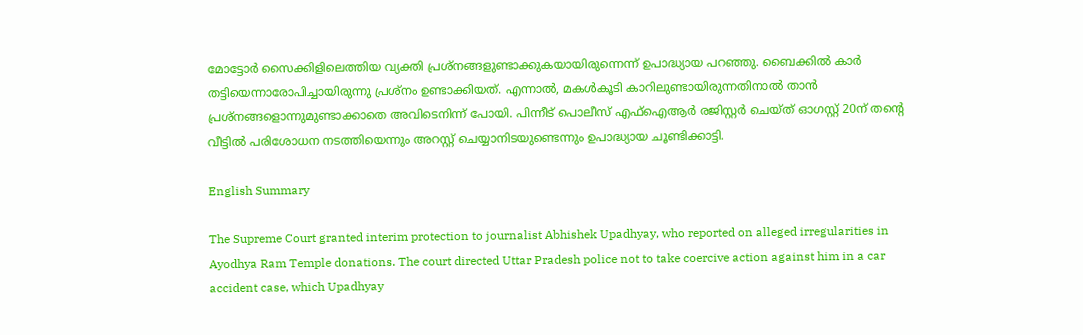മോട്ടോർ സൈക്കിളിലെത്തിയ വ്യക്തി പ്രശ്നങ്ങളുണ്ടാക്കുകയായിരുന്നെന്ന് ഉപാദ്ധ്യായ പറഞ്ഞു. ബൈക്കിൽ കാർ തട്ടിയെന്നാരോപിച്ചായിരുന്നു പ്രശ്നം ഉണ്ടാക്കിയത്. എന്നാൽ, മകൾകൂടി കാറിലുണ്ടായിരുന്നതിനാൽ താൻ പ്രശ്നങ്ങളൊന്നുമുണ്ടാക്കാതെ അവിടെനിന്ന് പോയി. പിന്നീട് പൊലീസ് എഫ്ഐആർ രജിസ്റ്റർ ചെയ്ത് ഓഗസ്റ്റ് 20ന് തന്റെ വീട്ടിൽ പരിശോധന നടത്തിയെന്നും അറസ്റ്റ് ചെയ്യാനിടയുണ്ടെന്നും ഉപാദ്ധ്യായ ചൂണ്ടിക്കാട്ടി.

English Summary

The Supreme Court granted interim protection to journalist Abhishek Upadhyay, who reported on alleged irregularities in Ayodhya Ram Temple donations. The court directed Uttar Pradesh police not to take coercive action against him in a car accident case, which Upadhyay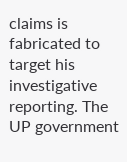claims is fabricated to target his investigative reporting. The UP government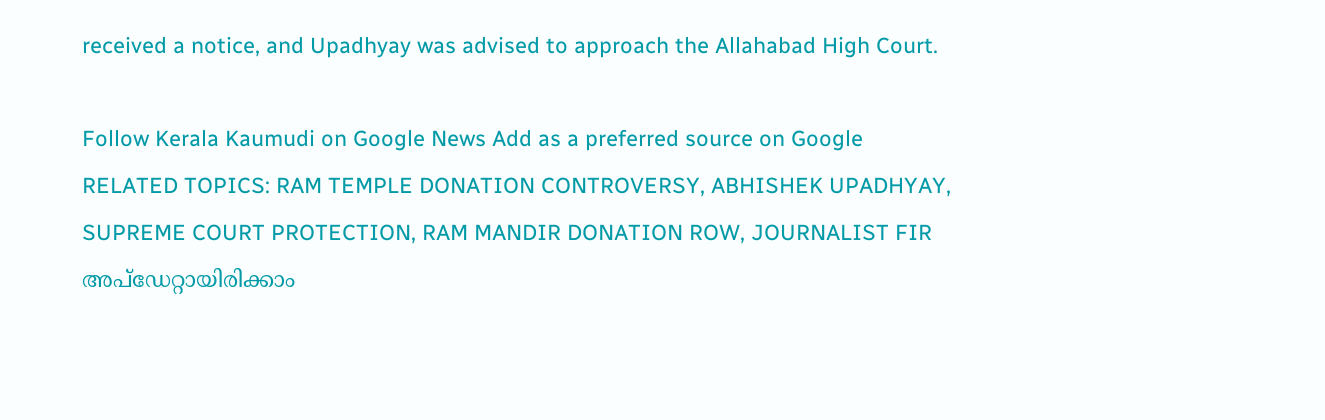received a notice, and Upadhyay was advised to approach the Allahabad High Court.

Follow Kerala Kaumudi on Google News Add as a preferred source on Google
RELATED TOPICS: RAM TEMPLE DONATION CONTROVERSY, ABHISHEK UPADHYAY, SUPREME COURT PROTECTION, RAM MANDIR DONATION ROW, JOURNALIST FIR
അപ്ഡേറ്റായിരിക്കാം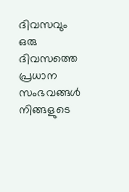ദിവസവും
ഒരു ദിവസത്തെ പ്രധാന സംഭവങ്ങൾ നിങ്ങളുടെ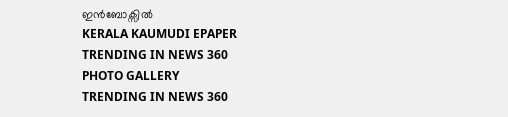ഇൻബോക്സിൽ
KERALA KAUMUDI EPAPER
TRENDING IN NEWS 360
PHOTO GALLERY
TRENDING IN NEWS 360